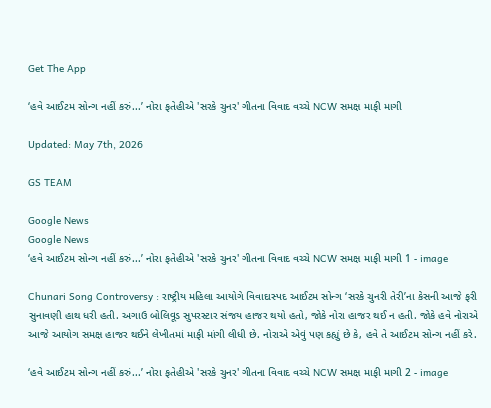Get The App

‘હવે આઈટમ સોન્ગ નહીં કરું...’ નોરા ફતેહીએ 'સરકે ચુનર' ગીતના વિવાદ વચ્ચે NCW સમક્ષ માફી માગી

Updated: May 7th, 2026

GS TEAM

Google News
Google News
‘હવે આઈટમ સોન્ગ નહીં કરું...’ નોરા ફતેહીએ 'સરકે ચુનર' ગીતના વિવાદ વચ્ચે NCW સમક્ષ માફી માગી 1 - image

Chunari Song Controversy : રાષ્ટ્રીય મહિલા આયોગે વિવાદાસ્પદ આઈટમ સોન્ગ ‘સરકે ચુનરી તેરી’ના કેસની આજે ફરી સુનાવણી હાથ ધરી હતી. અગાઉ બોલિવૂડ સુપરસ્ટાર સંજય હાજર થયો હતો, જોકે નોરા હાજર થઈ ન હતી. જોકે હવે નોરાએ આજે આયોગ સમક્ષ હાજર થઈને લેખીતમાં માફી માંગી લીધી છે. નોરાએ એવું પણ કહ્યું છે કે, હવે તે આઈટમ સોન્ગ નહીં કરે.

‘હવે આઈટમ સોન્ગ નહીં કરું...’ નોરા ફતેહીએ 'સરકે ચુનર' ગીતના વિવાદ વચ્ચે NCW સમક્ષ માફી માગી 2 - image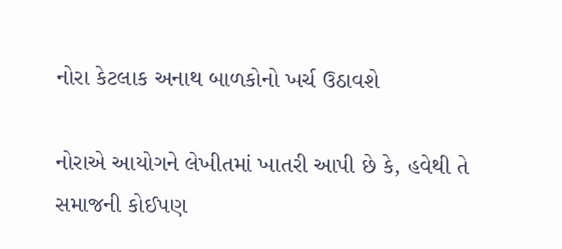નોરા કેટલાક અનાથ બાળકોનો ખર્ચ ઉઠાવશે

નોરાએ આયોગને લેખીતમાં ખાતરી આપી છે કે, હવેથી તે સમાજની કોઈપણ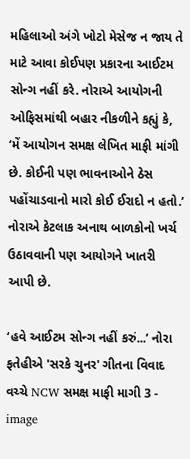મહિલાઓ અંગે ખોટો મેસેજ ન જાય તે માટે આવા કોઈપણ પ્રકારના આઈટમ સોન્ગ નહીં કરે. નોરાએ આયોગની ઓફિસમાંથી બહાર નીકળીને કહ્યું કે, ‘મેં આયોગન સમક્ષ લેખિત માફી માંગી છે. કોઈની પણ ભાવનાઓને ઠેસ પહોંચાડવાનો મારો કોઈ ઈરાદો ન હતો.’ નોરાએ કેટલાક અનાથ બાળકોનો ખર્ચ ઉઠાવવાની પણ આયોગને ખાતરી આપી છે.

‘હવે આઈટમ સોન્ગ નહીં કરું...’ નોરા ફતેહીએ 'સરકે ચુનર' ગીતના વિવાદ વચ્ચે NCW સમક્ષ માફી માગી 3 - image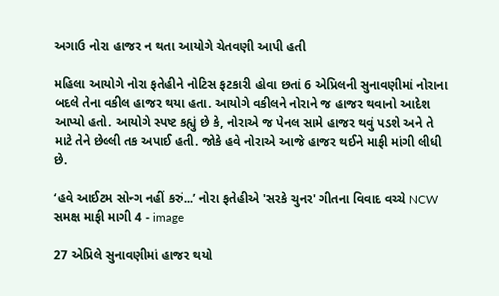અગાઉ નોરા હાજર ન થતા આયોગે ચેતવણી આપી હતી

મહિલા આયોગે નોરા ફતેહીને નોટિસ ફટકારી હોવા છતાં 6 એપ્રિલની સુનાવણીમાં નોરાના બદલે તેના વકીલ હાજર થયા હતા. આયોગે વકીલને નોરાને જ હાજર થવાનો આદેશ આપ્યો હતો. આયોગે સ્પષ્ટ કહ્યું છે કે, નોરાએ જ પેનલ સામે હાજર થવું પડશે અને તે માટે તેને છેલ્લી તક અપાઈ હતી. જોકે હવે નોરાએ આજે હાજર થઈને માફી માંગી લીધી છે.

‘હવે આઈટમ સોન્ગ નહીં કરું...’ નોરા ફતેહીએ 'સરકે ચુનર' ગીતના વિવાદ વચ્ચે NCW સમક્ષ માફી માગી 4 - image

27 એપ્રિલે સુનાવણીમાં હાજર થયો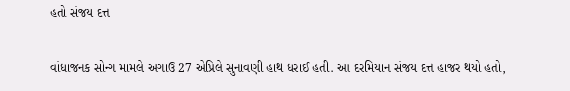હતો સંજય દત્ત

વાંધાજનક સોન્ગ મામલે અગાઉ 27 એપ્રિલે સુનાવણી હાથ ધરાઈ હતી. આ દરમિયાન સંજય દત્ત હાજર થયો હતો,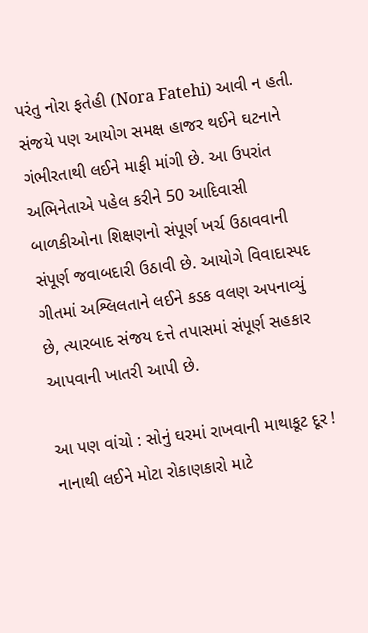પરંતુ નોરા ફતેહી (Nora Fatehi) આવી ન હતી. સંજયે પણ આયોગ સમક્ષ હાજર થઈને ઘટનાને ગંભીરતાથી લઈને માફી માંગી છે. આ ઉપરાંત અભિનેતાએ પહેલ કરીને 50 આદિવાસી બાળકીઓના શિક્ષણનો સંપૂર્ણ ખર્ચ ઉઠાવવાની સંપૂર્ણ જવાબદારી ઉઠાવી છે. આયોગે વિવાદાસ્પદ ગીતમાં અશ્લિલતાને લઈને કડક વલણ અપનાવ્યું છે, ત્યારબાદ સંજય દત્તે તપાસમાં સંપૂર્ણ સહકાર આપવાની ખાતરી આપી છે.

આ પણ વાંચો : સોનું ઘરમાં રાખવાની માથાકૂટ દૂર ! નાનાથી લઈને મોટા રોકાણકારો માટે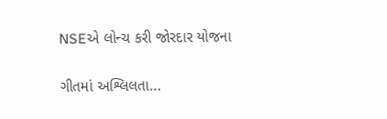NSEએ લોન્ચ કરી જોરદાર યોજના

ગીતમાં અશ્લિલતા...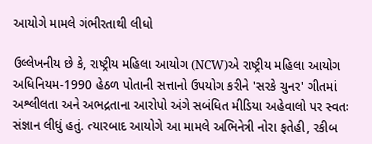આયોગે મામલે ગંભીરતાથી લીધો

ઉલ્લેખનીય છે કે, રાષ્ટ્રીય મહિલા આયોગ (NCW)એ રાષ્ટ્રીય મહિલા આયોગ અધિનિયમ-1990 હેઠળ પોતાની સત્તાનો ઉપયોગ કરીને 'સરકે ચુનર' ગીતમાં અશ્લીલતા અને અભદ્રતાના આરોપો અંગે સબંધિત મીડિયા અહેવાલો પર સ્વતઃ સંજ્ઞાન લીધું હતું. ત્યારબાદ આયોગે આ મામલે અભિનેત્રી નોરા ફતેહી, રકીબ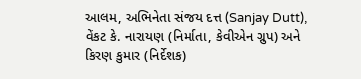આલમ, અભિનેતા સંજય દત્ત (Sanjay Dutt), વેંકટ કે. નારાયણ (નિર્માતા, કેવીએન ગ્રુપ) અને કિરણ કુમાર (નિર્દેશક)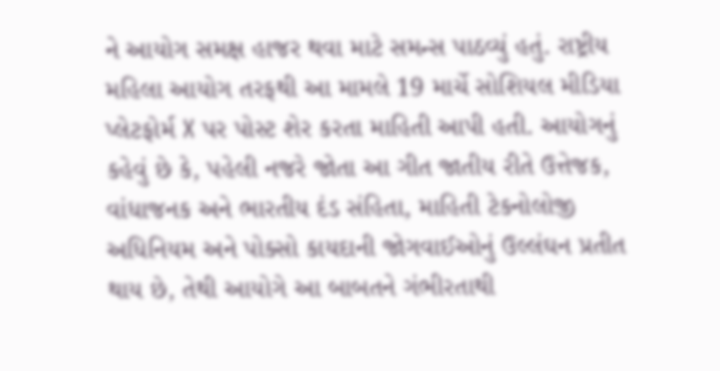ને આયોગ સમક્ષ હાજર થવા માટે સમન્સ પાઠવ્યું હતું. રાષ્ટ્રીય મહિલા આયોગ તરફથી આ મામલે 19 માર્ચે સોશિયલ મીડિયા પ્લેટફોર્મ X પર પોસ્ટ શેર કરતા માહિતી આપી હતી. આયોગનું કહેવું છે કે, પહેલી નજરે જોતા આ ગીત જાતીય રીતે ઉત્તેજક, વાંધાજનક અને ભારતીય દંડ સંહિતા, માહિતી ટેકનોલોજી અધિનિયમ અને પોક્સો કાયદાની જોગવાઈઓનું ઉલ્લંઘન પ્રતીત થાય છે, તેથી આયોગે આ બાબતને ગંભીરતાથી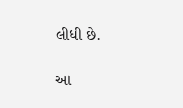લીધી છે.

આ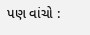પણ વાંચો :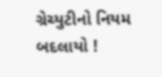ગ્રેચ્યુટીનો નિયમ બદલાયો !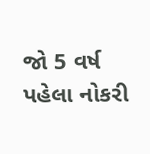જો 5 વર્ષ પહેલા નોકરી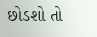છોડશો તો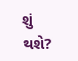શું થશે?